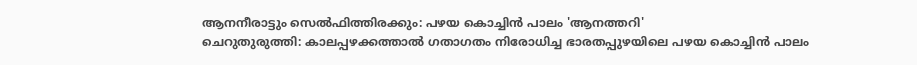ആനനീരാട്ടും സെൽഫിത്തിരക്കും: പഴയ കൊച്ചിൻ പാലം 'ആനത്തറി'
ചെറുതുരുത്തി: കാലപ്പഴക്കത്താൽ ഗതാഗതം നിരോധിച്ച ഭാരതപ്പുഴയിലെ പഴയ കൊച്ചിൻ പാലം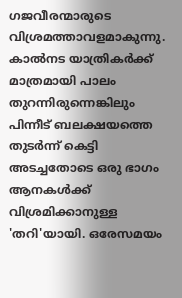ഗജവീരന്മാരുടെ വിശ്രമത്താവളമാകുന്നു. കാൽനട യാത്രികർക്ക് മാത്രമായി പാലം തുറന്നിരുന്നെങ്കിലും പിന്നീട് ബലക്ഷയത്തെ തുടർന്ന് കെട്ടി അടച്ചതോടെ ഒരു ഭാഗം ആനകൾക്ക് വിശ്രമിക്കാനുള്ള 'തറി'യായി. ഒരേസമയം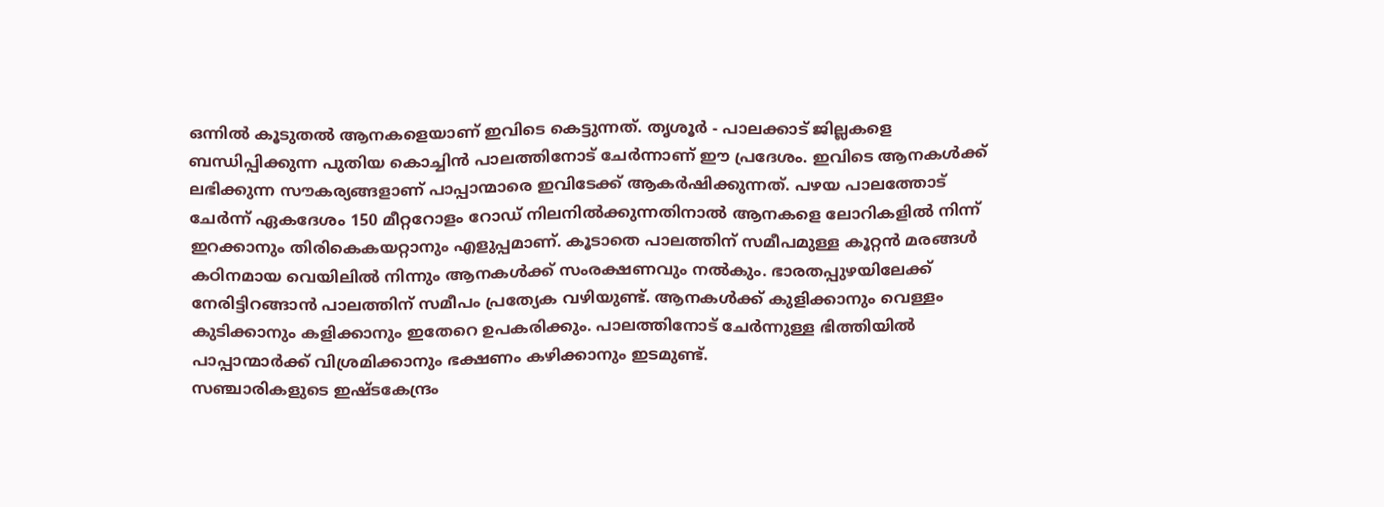ഒന്നിൽ കൂടുതൽ ആനകളെയാണ് ഇവിടെ കെട്ടുന്നത്. തൃശൂർ - പാലക്കാട് ജില്ലകളെ ബന്ധിപ്പിക്കുന്ന പുതിയ കൊച്ചിൻ പാലത്തിനോട് ചേർന്നാണ് ഈ പ്രദേശം. ഇവിടെ ആനകൾക്ക് ലഭിക്കുന്ന സൗകര്യങ്ങളാണ് പാപ്പാന്മാരെ ഇവിടേക്ക് ആകർഷിക്കുന്നത്. പഴയ പാലത്തോട് ചേർന്ന് ഏകദേശം 150 മീറ്ററോളം റോഡ് നിലനിൽക്കുന്നതിനാൽ ആനകളെ ലോറികളിൽ നിന്ന് ഇറക്കാനും തിരികെകയറ്റാനും എളുപ്പമാണ്. കൂടാതെ പാലത്തിന് സമീപമുള്ള കൂറ്റൻ മരങ്ങൾ കഠിനമായ വെയിലിൽ നിന്നും ആനകൾക്ക് സംരക്ഷണവും നൽകും. ഭാരതപ്പുഴയിലേക്ക് നേരിട്ടിറങ്ങാൻ പാലത്തിന് സമീപം പ്രത്യേക വഴിയുണ്ട്. ആനകൾക്ക് കുളിക്കാനും വെള്ളം കുടിക്കാനും കളിക്കാനും ഇതേറെ ഉപകരിക്കും. പാലത്തിനോട് ചേർന്നുള്ള ഭിത്തിയിൽ പാപ്പാന്മാർക്ക് വിശ്രമിക്കാനും ഭക്ഷണം കഴിക്കാനും ഇടമുണ്ട്.
സഞ്ചാരികളുടെ ഇഷ്ടകേന്ദ്രം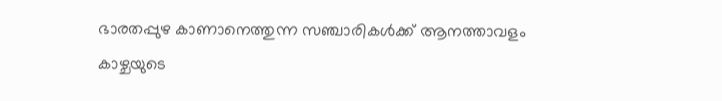ഭാരതപ്പുഴ കാണാനെത്തുന്ന സഞ്ചാരികൾക്ക് ആനത്താവളം കാഴ്ചയുടെ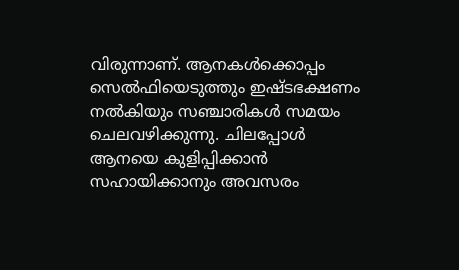വിരുന്നാണ്. ആനകൾക്കൊപ്പം സെൽഫിയെടുത്തും ഇഷ്ടഭക്ഷണം നൽകിയും സഞ്ചാരികൾ സമയം ചെലവഴിക്കുന്നു. ചിലപ്പോൾ ആനയെ കുളിപ്പിക്കാൻ സഹായിക്കാനും അവസരം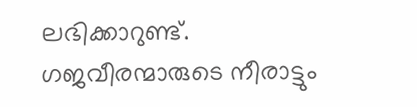ലഭിക്കാറുണ്ട്. ഗജവീരന്മാരുടെ നീരാട്ടും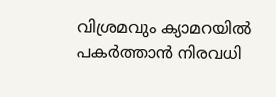വിശ്രമവും ക്യാമറയിൽ പകർത്താൻ നിരവധി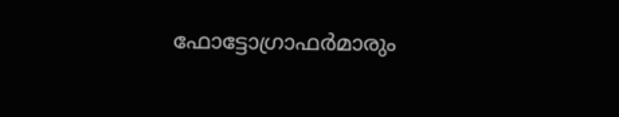ഫോട്ടോഗ്രാഫർമാരും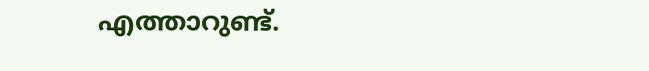എത്താറുണ്ട്.